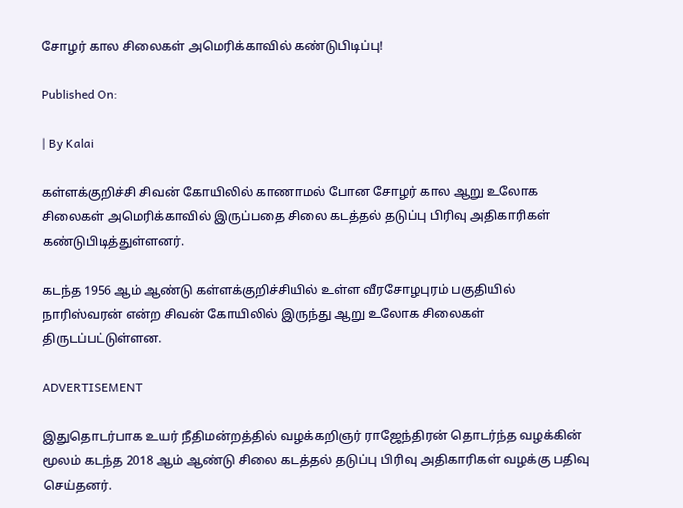சோழர் கால சிலைகள் அமெரிக்காவில் கண்டுபிடிப்பு!

Published On:

| By Kalai

கள்ளக்குறிச்சி சிவன் கோயிலில் காணாமல் போன சோழர் கால ஆறு உலோக சிலைகள் அமெரிக்காவில் இருப்பதை சிலை கடத்தல் தடுப்பு பிரிவு அதிகாரிகள் கண்டுபிடித்துள்ளனர்.

கடந்த 1956 ஆம் ஆண்டு கள்ளக்குறிச்சியில் உள்ள வீரசோழபுரம் பகுதியில் நாரிஸ்வரன் என்ற சிவன் கோயிலில் இருந்து ஆறு உலோக சிலைகள் திருடப்பட்டுள்ளன.

ADVERTISEMENT

இதுதொடர்பாக உயர் நீதிமன்றத்தில் வழக்கறிஞர் ராஜேந்திரன் தொடர்ந்த வழக்கின் மூலம் கடந்த 2018 ஆம் ஆண்டு சிலை கடத்தல் தடுப்பு பிரிவு அதிகாரிகள் வழக்கு பதிவு செய்தனர்.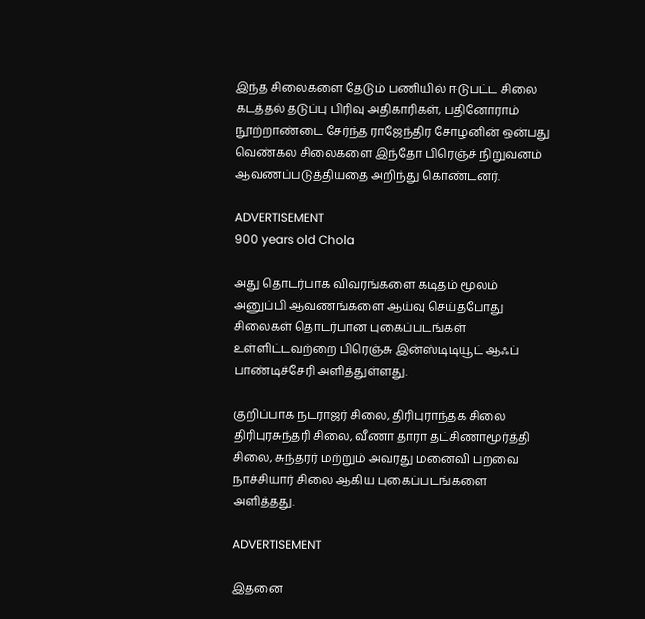இந்த சிலைகளை தேடும் பணியில் ஈடுபட்ட சிலை கடத்தல் தடுப்பு பிரிவு அதிகாரிகள், பதினோராம் நூற்றாண்டை சேர்ந்த ராஜேந்திர சோழனின் ஒன்பது வெண்கல சிலைகளை இந்தோ பிரெஞ்ச் நிறுவனம் ஆவணப்படுத்தியதை அறிந்து கொண்டனர்.

ADVERTISEMENT
900 years old Chola

அது தொடர்பாக விவரங்களை கடிதம் மூலம் அனுப்பி ஆவணங்களை ஆய்வு செய்தபோது சிலைகள் தொடர்பான புகைப்படங்கள் உள்ளிட்டவற்றை பிரெஞ்சு இன்ஸ்டிடியூட் ஆஃப் பாண்டிச்சேரி அளித்துள்ளது.

குறிப்பாக நடராஜர் சிலை, திரிபுராந்தக சிலை திரிபுரசுந்தரி சிலை, வீணா தாரா தட்சிணாமூர்த்தி சிலை, சுந்தரர் மற்றும் அவரது மனைவி பறவை நாச்சியார் சிலை ஆகிய புகைப்படங்களை அளித்தது.

ADVERTISEMENT

இதனை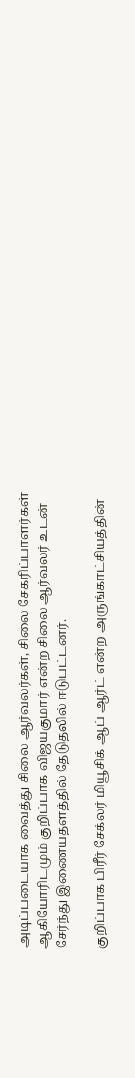அடிப்படையாக வைத்து சிலை ஆர்வலர்கள், சிலை சேகரிப்பாளர்கள் ஆகியோரிடமும் குறிப்பாக விஜயகுமார் என்ற சிலை ஆர்வலர் உடன் சேர்ந்து இணையதளத்தில் தேடுதலில் ஈடுபட்டனர்.

குறிப்பாக பிரீர் சேக்லர் மியூசிக் ஆப் ஆர்ட் என்ற அருங்காட்சியத்தின்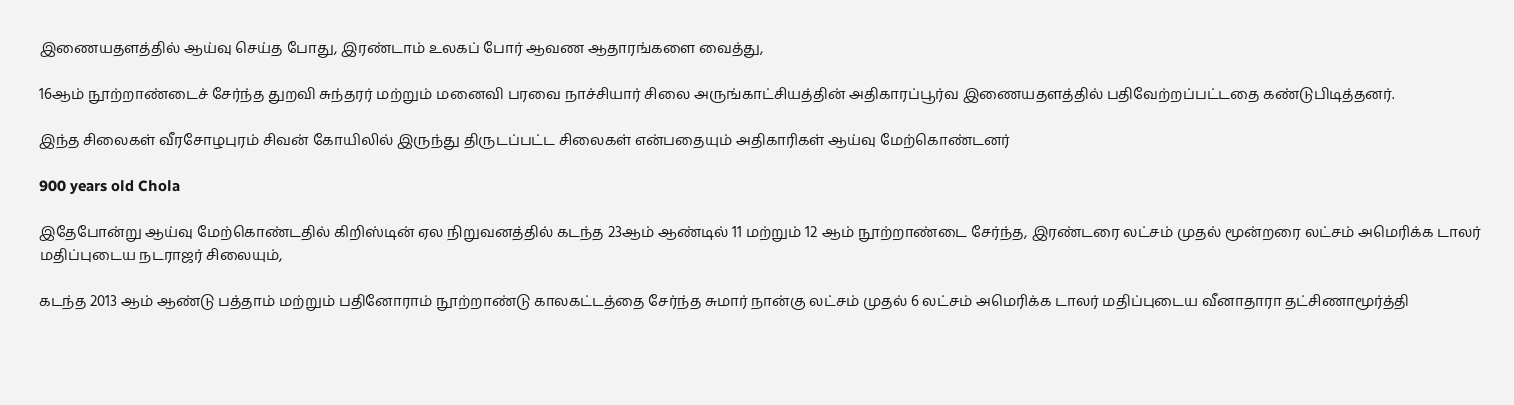இணையதளத்தில் ஆய்வு செய்த போது, இரண்டாம் உலகப் போர் ஆவண ஆதாரங்களை வைத்து,

16ஆம் நூற்றாண்டைச் சேர்ந்த துறவி சுந்தரர் மற்றும் மனைவி பரவை நாச்சியார் சிலை அருங்காட்சியத்தின் அதிகாரப்பூர்வ இணையதளத்தில் பதிவேற்றப்பட்டதை கண்டுபிடித்தனர்.

இந்த சிலைகள் வீரசோழபுரம் சிவன் கோயிலில் இருந்து திருடப்பட்ட சிலைகள் என்பதையும் அதிகாரிகள் ஆய்வு மேற்கொண்டனர்

900 years old Chola

இதேபோன்று ஆய்வு மேற்கொண்டதில் கிறிஸ்டின் ஏல நிறுவனத்தில் கடந்த 23ஆம் ஆண்டில் 11 மற்றும் 12 ஆம் நூற்றாண்டை சேர்ந்த, இரண்டரை லட்சம் முதல் மூன்றரை லட்சம் அமெரிக்க டாலர் மதிப்புடைய நடராஜர் சிலையும்,

கடந்த 2013 ஆம் ஆண்டு பத்தாம் மற்றும் பதினோராம் நூற்றாண்டு காலகட்டத்தை சேர்ந்த சுமார் நான்கு லட்சம் முதல் 6 லட்சம் அமெரிக்க டாலர் மதிப்புடைய வீனாதாரா தட்சிணாமூர்த்தி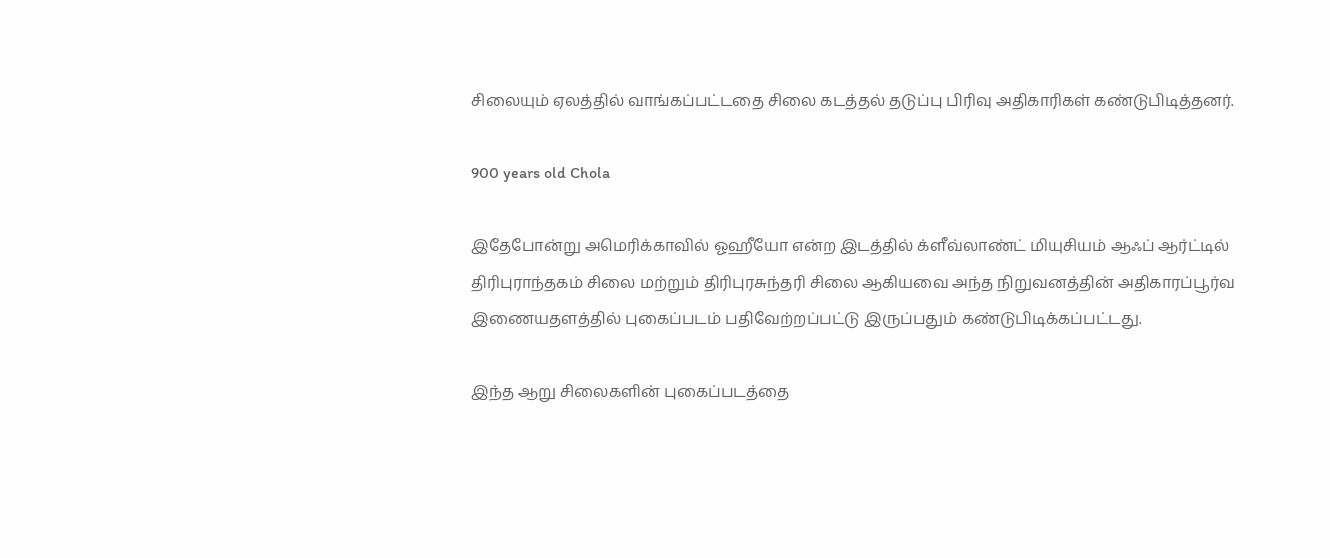சிலையும் ஏலத்தில் வாங்கப்பட்டதை சிலை கடத்தல் தடுப்பு பிரிவு அதிகாரிகள் கண்டுபிடித்தனர்.

900 years old Chola

இதேபோன்று அமெரிக்காவில் ஓஹீயோ என்ற இடத்தில் க்ளீவ்லாண்ட் மியுசியம் ஆஃப் ஆர்ட்டில் திரிபுராந்தகம் சிலை மற்றும் திரிபுரசுந்தரி சிலை ஆகியவை அந்த நிறுவனத்தின் அதிகாரப்பூர்வ இணையதளத்தில் புகைப்படம் பதிவேற்றப்பட்டு இருப்பதும் கண்டுபிடிக்கப்பட்டது.

இந்த ஆறு சிலைகளின் புகைப்படத்தை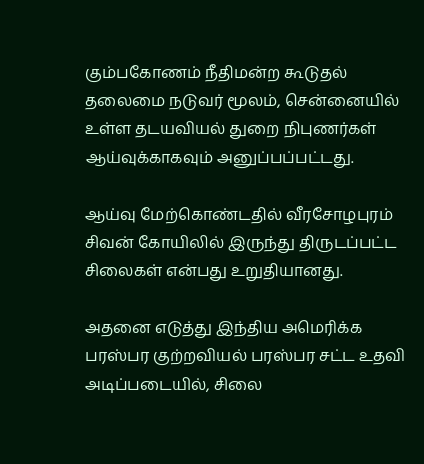கும்பகோணம் நீதிமன்ற கூடுதல் தலைமை நடுவர் மூலம், சென்னையில் உள்ள தடயவியல் துறை நிபுணர்கள் ஆய்வுக்காகவும் அனுப்பப்பட்டது.

ஆய்வு மேற்கொண்டதில் வீரசோழபுரம் சிவன் கோயிலில் இருந்து திருடப்பட்ட சிலைகள் என்பது உறுதியானது.

அதனை எடுத்து இந்திய அமெரிக்க பரஸ்பர குற்றவியல் பரஸ்பர சட்ட உதவி அடிப்படையில், சிலை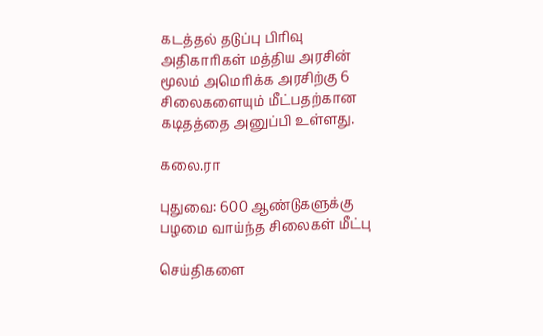கடத்தல் தடுப்பு பிரிவு அதிகாரிகள் மத்திய அரசின் மூலம் அமெரிக்க அரசிற்கு 6 சிலைகளையும் மீட்பதற்கான கடிதத்தை அனுப்பி உள்ளது.

கலை.ரா

புதுவை: 600 ஆண்டுகளுக்கு பழமை வாய்ந்த சிலைகள் மீட்பு

செய்திகளை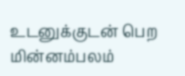உடனுக்குடன் பெற மின்னம்பலம்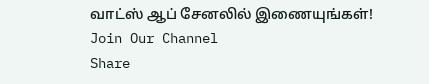வாட்ஸ் ஆப் சேனலில் இணையுங்கள்!
Join Our Channel
Share